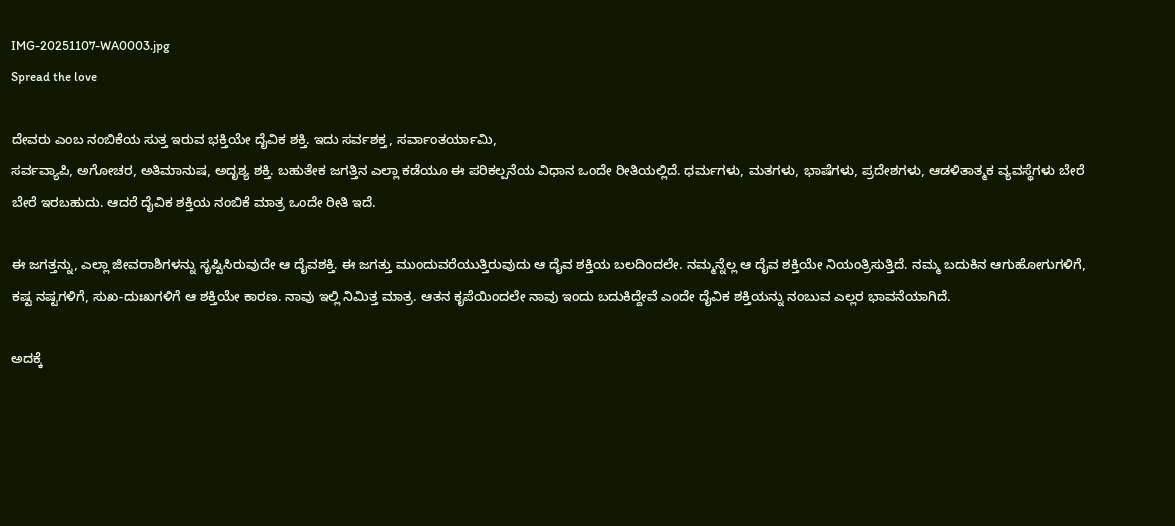IMG-20251107-WA0003.jpg
Spread the love

ದೇವರು ಎಂಬ ನಂಬಿಕೆಯ ಸುತ್ತ ಇರುವ ಭಕ್ತಿಯೇ ದೈವಿಕ ಶಕ್ತಿ. ಇದು ಸರ್ವಶಕ್ತ, ಸರ್ವಾಂತರ್ಯಾಮಿ,
ಸರ್ವವ್ಯಾಪಿ, ಅಗೋಚರ, ಅತಿಮಾನುಷ, ಅದೃಶ್ಯ ಶಕ್ತಿ. ಬಹುತೇಕ ಜಗತ್ತಿನ ಎಲ್ಲಾ ಕಡೆಯೂ ಈ ಪರಿಕಲ್ಪನೆಯ ವಿಧಾನ ಒಂದೇ ರೀತಿಯಲ್ಲಿದೆ. ಧರ್ಮಗಳು, ಮತಗಳು, ಭಾಷೆಗಳು, ಪ್ರದೇಶಗಳು, ಆಡಳಿತಾತ್ಮಕ ವ್ಯವಸ್ಥೆಗಳು ಬೇರೆ ಬೇರೆ ಇರಬಹುದು. ಆದರೆ ದೈವಿಕ ಶಕ್ತಿಯ ನಂಬಿಕೆ ಮಾತ್ರ ಒಂದೇ ರೀತಿ ಇದೆ.

ಈ ಜಗತ್ತನ್ನು, ಎಲ್ಲಾ ಜೀವರಾಶಿಗಳನ್ನು ಸೃಷ್ಟಿಸಿರುವುದೇ ಆ ದೈವಶಕ್ತಿ. ಈ ಜಗತ್ತು ಮುಂದುವರೆಯುತ್ತಿರುವುದು ಆ ದೈವ ಶಕ್ತಿಯ ಬಲದಿಂದಲೇ. ನಮ್ಮನ್ನೆಲ್ಲ ಆ ದೈವ ಶಕ್ತಿಯೇ ನಿಯಂತ್ರಿಸುತ್ತಿದೆ. ನಮ್ಮ ಬದುಕಿನ ಆಗುಹೋಗುಗಳಿಗೆ, ಕಷ್ಟ ನಷ್ಟಗಳಿಗೆ, ಸುಖ-ದುಃಖಗಳಿಗೆ ಆ ಶಕ್ತಿಯೇ ಕಾರಣ. ನಾವು ಇಲ್ಲಿ ನಿಮಿತ್ತ ಮಾತ್ರ. ಆತನ ಕೃಪೆಯಿಂದಲೇ ನಾವು ಇಂದು ಬದುಕಿದ್ದೇವೆ ಎಂದೇ ದೈವಿಕ ಶಕ್ತಿಯನ್ನು ನಂಬುವ ಎಲ್ಲರ ಭಾವನೆಯಾಗಿದೆ.

ಅದಕ್ಕೆ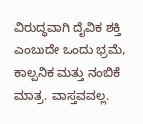ವಿರುದ್ಧವಾಗಿ ದೈವಿಕ ಶಕ್ತಿ ಎಂಬುದೇ ಒಂದು ಭ್ರಮೆ, ಕಾಲ್ಪನಿಕ ಮತ್ತು ನಂಬಿಕೆ ಮಾತ್ರ. ವಾಸ್ತವವಲ್ಲ.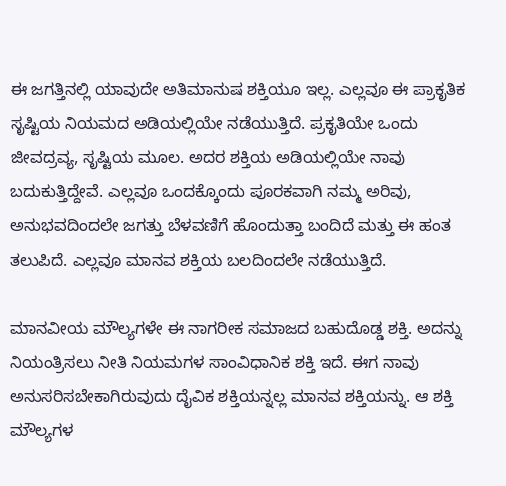ಈ ಜಗತ್ತಿನಲ್ಲಿ ಯಾವುದೇ ಅತಿಮಾನುಷ ಶಕ್ತಿಯೂ ಇಲ್ಲ. ಎಲ್ಲವೂ ಈ ಪ್ರಾಕೃತಿಕ ಸೃಷ್ಟಿಯ ನಿಯಮದ ಅಡಿಯಲ್ಲಿಯೇ ನಡೆಯುತ್ತಿದೆ. ಪ್ರಕೃತಿಯೇ ಒಂದು ಜೀವದ್ರವ್ಯ, ಸೃಷ್ಟಿಯ ಮೂಲ. ಅದರ ಶಕ್ತಿಯ ಅಡಿಯಲ್ಲಿಯೇ ನಾವು ಬದುಕುತ್ತಿದ್ದೇವೆ. ಎಲ್ಲವೂ ಒಂದಕ್ಕೊಂದು ಪೂರಕವಾಗಿ ನಮ್ಮ ಅರಿವು, ಅನುಭವದಿಂದಲೇ ಜಗತ್ತು ಬೆಳವಣಿಗೆ ಹೊಂದುತ್ತಾ ಬಂದಿದೆ ಮತ್ತು ಈ ಹಂತ ತಲುಪಿದೆ. ಎಲ್ಲವೂ ಮಾನವ ಶಕ್ತಿಯ ಬಲದಿಂದಲೇ ನಡೆಯುತ್ತಿದೆ.

ಮಾನವೀಯ ಮೌಲ್ಯಗಳೇ ಈ ನಾಗರೀಕ ಸಮಾಜದ ಬಹುದೊಡ್ಡ ಶಕ್ತಿ. ಅದನ್ನು ನಿಯಂತ್ರಿಸಲು ನೀತಿ ನಿಯಮಗಳ ಸಾಂವಿಧಾನಿಕ ಶಕ್ತಿ ಇದೆ. ಈಗ ನಾವು ಅನುಸರಿಸಬೇಕಾಗಿರುವುದು ದೈವಿಕ ಶಕ್ತಿಯನ್ನಲ್ಲ ಮಾನವ ಶಕ್ತಿಯನ್ನು. ಆ ಶಕ್ತಿ ಮೌಲ್ಯಗಳ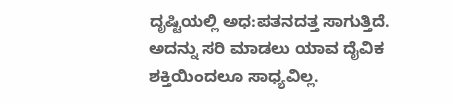ದೃಷ್ಟಿಯಲ್ಲಿ ಅಧ:ಪತನದತ್ತ ಸಾಗುತ್ತಿದೆ. ಅದನ್ನು ಸರಿ ಮಾಡಲು ಯಾವ ದೈವಿಕ ಶಕ್ತಿಯಿಂದಲೂ ಸಾಧ್ಯವಿಲ್ಲ.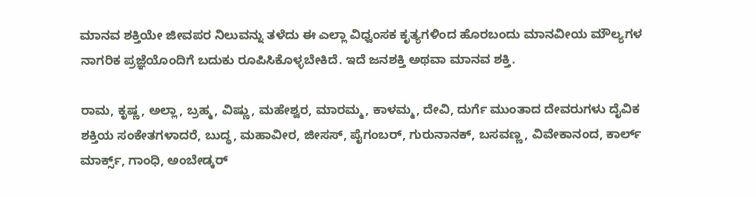ಮಾನವ ಶಕ್ತಿಯೇ ಜೀವಪರ ನಿಲುವನ್ನು ತಳೆದು ಈ ಎಲ್ಲಾ ವಿಧ್ವಂಸಕ ಕೃತ್ಯಗಳಿಂದ ಹೊರಬಂದು ಮಾನವೀಯ ಮೌಲ್ಯಗಳ ನಾಗರಿಕ ಪ್ರಜ್ಞೆಯೊಂದಿಗೆ ಬದುಕು ರೂಪಿಸಿಕೊಳ್ಳಬೇಕಿದೆ. ಇದೆ ಜನಶಕ್ತಿ ಅಥವಾ ಮಾನವ ಶಕ್ತಿ.

ರಾಮ, ಕೃಷ್ಣ, ಅಲ್ಲಾ, ಬ್ರಹ್ಮ, ವಿಷ್ಣು, ಮಹೇಶ್ವರ, ಮಾರಮ್ಮ, ಕಾಳಮ್ಮ, ದೇವಿ, ದುರ್ಗೆ ಮುಂತಾದ ದೇವರುಗಳು ದೈವಿಕ ಶಕ್ತಿಯ ಸಂಕೇತಗಳಾದರೆ, ಬುದ್ಧ, ಮಹಾವೀರ, ಜೀಸಸ್, ಪೈಗಂಬರ್, ಗುರುನಾನಕ್, ಬಸವಣ್ಣ, ವಿವೇಕಾನಂದ, ಕಾರ್ಲ್ ಮಾರ್ಕ್ಸ್, ಗಾಂಧಿ, ಅಂಬೇಡ್ಕರ್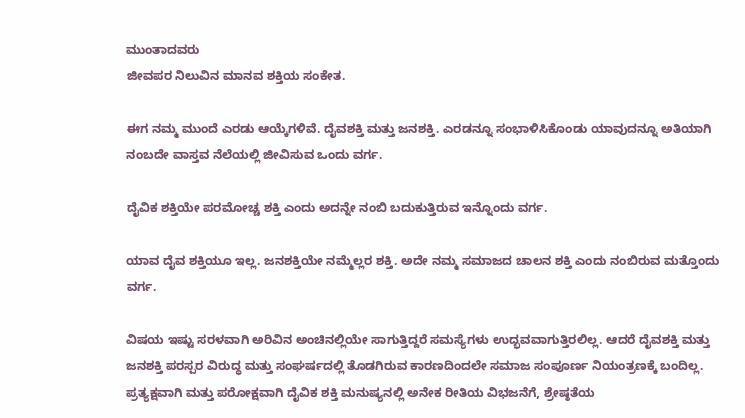ಮುಂತಾದವರು
ಜೀವಪರ ನಿಲುವಿನ ಮಾನವ ಶಕ್ತಿಯ ಸಂಕೇತ.

ಈಗ ನಮ್ಮ ಮುಂದೆ ಎರಡು ಆಯ್ಕೆಗಳಿವೆ. ದೈವಶಕ್ತಿ ಮತ್ತು ಜನಶಕ್ತಿ. ಎರಡನ್ನೂ ಸಂಭಾಳಿಸಿಕೊಂಡು ಯಾವುದನ್ನೂ ಅತಿಯಾಗಿ ನಂಬದೇ ವಾಸ್ತವ ನೆಲೆಯಲ್ಲಿ ಜೀವಿಸುವ ಒಂದು ವರ್ಗ.

ದೈವಿಕ ಶಕ್ತಿಯೇ ಪರಮೋಚ್ಚ ಶಕ್ತಿ ಎಂದು ಅದನ್ನೇ ನಂಬಿ ಬದುಕುತ್ತಿರುವ ಇನ್ನೊಂದು ವರ್ಗ.

ಯಾವ ದೈವ ಶಕ್ತಿಯೂ ಇಲ್ಲ. ಜನಶಕ್ತಿಯೇ ನಮ್ಮೆಲ್ಲರ ಶಕ್ತಿ. ಅದೇ ನಮ್ಮ ಸಮಾಜದ ಚಾಲನ ಶಕ್ತಿ ಎಂದು ನಂಬಿರುವ ಮತ್ತೊಂದು ವರ್ಗ.

ವಿಷಯ ಇಷ್ಟು ಸರಳವಾಗಿ ಅರಿವಿನ ಅಂಚಿನಲ್ಲಿಯೇ ಸಾಗುತ್ತಿದ್ದರೆ ಸಮಸ್ಯೆಗಳು ಉದ್ಭವವಾಗುತ್ತಿರಲಿಲ್ಲ. ಆದರೆ ದೈವಶಕ್ತಿ ಮತ್ತು ಜನಶಕ್ತಿ ಪರಸ್ಪರ ವಿರುದ್ಧ ಮತ್ತು ಸಂಘರ್ಷದಲ್ಲಿ ತೊಡಗಿರುವ ಕಾರಣದಿಂದಲೇ ಸಮಾಜ ಸಂಪೂರ್ಣ ನಿಯಂತ್ರಣಕ್ಕೆ ಬಂದಿಲ್ಲ. ಪ್ರತ್ಯಕ್ಷವಾಗಿ ಮತ್ತು ಪರೋಕ್ಷವಾಗಿ ದೈವಿಕ ಶಕ್ತಿ ಮನುಷ್ಯನಲ್ಲಿ ಅನೇಕ ರೀತಿಯ ವಿಭಜನೆಗೆ, ಶ್ರೇಷ್ಠತೆಯ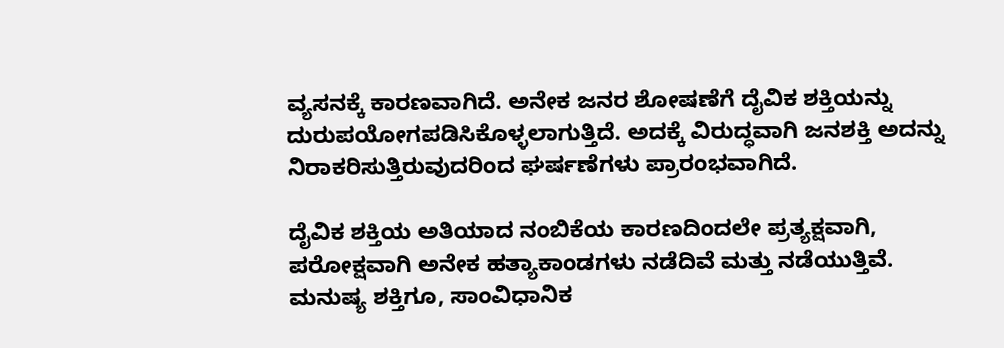ವ್ಯಸನಕ್ಕೆ ಕಾರಣವಾಗಿದೆ. ಅನೇಕ ಜನರ ಶೋಷಣೆಗೆ ದೈವಿಕ ಶಕ್ತಿಯನ್ನು ದುರುಪಯೋಗಪಡಿಸಿಕೊಳ್ಳಲಾಗುತ್ತಿದೆ. ಅದಕ್ಕೆ ವಿರುದ್ಧವಾಗಿ ಜನಶಕ್ತಿ ಅದನ್ನು ನಿರಾಕರಿಸುತ್ತಿರುವುದರಿಂದ ಘರ್ಷಣೆಗಳು ಪ್ರಾರಂಭವಾಗಿದೆ.

ದೈವಿಕ ಶಕ್ತಿಯ ಅತಿಯಾದ ನಂಬಿಕೆಯ ಕಾರಣದಿಂದಲೇ ಪ್ರತ್ಯಕ್ಷವಾಗಿ, ಪರೋಕ್ಷವಾಗಿ ಅನೇಕ ಹತ್ಯಾಕಾಂಡಗಳು ನಡೆದಿವೆ ಮತ್ತು ನಡೆಯುತ್ತಿವೆ. ಮನುಷ್ಯ ಶಕ್ತಿಗೂ, ಸಾಂವಿಧಾನಿಕ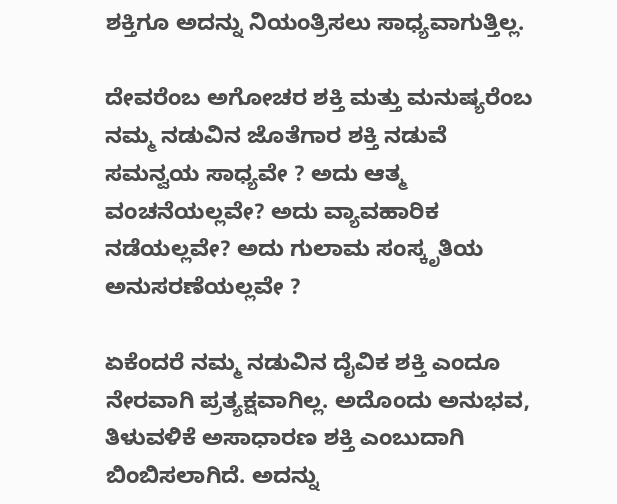ಶಕ್ತಿಗೂ ಅದನ್ನು ನಿಯಂತ್ರಿಸಲು ಸಾಧ್ಯವಾಗುತ್ತಿಲ್ಲ.

ದೇವರೆಂಬ ಅಗೋಚರ ಶಕ್ತಿ ಮತ್ತು ಮನುಷ್ಯರೆಂಬ ನಮ್ಮ ನಡುವಿನ ಜೊತೆಗಾರ ಶಕ್ತಿ ನಡುವೆ ಸಮನ್ವಯ ಸಾಧ್ಯವೇ ? ಅದು ಆತ್ಮ ವಂಚನೆಯಲ್ಲವೇ? ಅದು ವ್ಯಾವಹಾರಿಕ ನಡೆಯಲ್ಲವೇ? ಅದು ಗುಲಾಮ ಸಂಸ್ಕೃತಿಯ
ಅನುಸರಣೆಯಲ್ಲವೇ ?

ಏಕೆಂದರೆ ನಮ್ಮ ನಡುವಿನ ದೈವಿಕ ಶಕ್ತಿ ಎಂದೂ ನೇರವಾಗಿ ಪ್ರತ್ಯಕ್ಷವಾಗಿಲ್ಲ. ಅದೊಂದು ಅನುಭವ, ತಿಳುವಳಿಕೆ ಅಸಾಧಾರಣ ಶಕ್ತಿ ಎಂಬುದಾಗಿ ಬಿಂಬಿಸಲಾಗಿದೆ. ಅದನ್ನು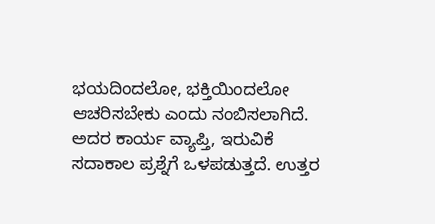ಭಯದಿಂದಲೋ, ಭಕ್ತಿಯಿಂದಲೋ ಆಚರಿಸಬೇಕು ಎಂದು ನಂಬಿಸಲಾಗಿದೆ. ಅದರ ಕಾರ್ಯ ವ್ಯಾಪ್ತಿ, ಇರುವಿಕೆ ಸದಾಕಾಲ ಪ್ರಶ್ನೆಗೆ ಒಳಪಡುತ್ತದೆ. ಉತ್ತರ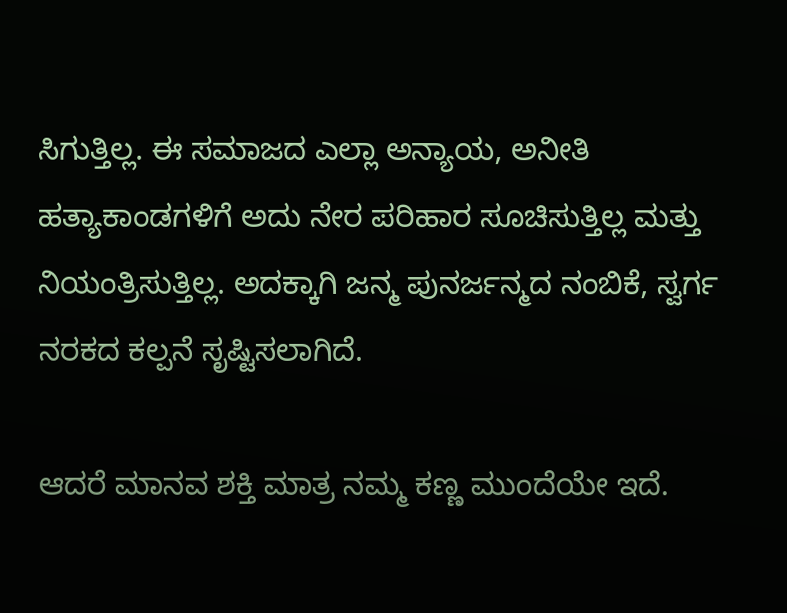ಸಿಗುತ್ತಿಲ್ಲ. ಈ ಸಮಾಜದ ಎಲ್ಲಾ ಅನ್ಯಾಯ, ಅನೀತಿ ಹತ್ಯಾಕಾಂಡಗಳಿಗೆ ಅದು ನೇರ ಪರಿಹಾರ ಸೂಚಿಸುತ್ತಿಲ್ಲ ಮತ್ತು ನಿಯಂತ್ರಿಸುತ್ತಿಲ್ಲ. ಅದಕ್ಕಾಗಿ ಜನ್ಮ ಪುನರ್ಜನ್ಮದ ನಂಬಿಕೆ, ಸ್ವರ್ಗ ನರಕದ ಕಲ್ಪನೆ ಸೃಷ್ಟಿಸಲಾಗಿದೆ.

ಆದರೆ ಮಾನವ ಶಕ್ತಿ ಮಾತ್ರ ನಮ್ಮ ಕಣ್ಣ ಮುಂದೆಯೇ ಇದೆ.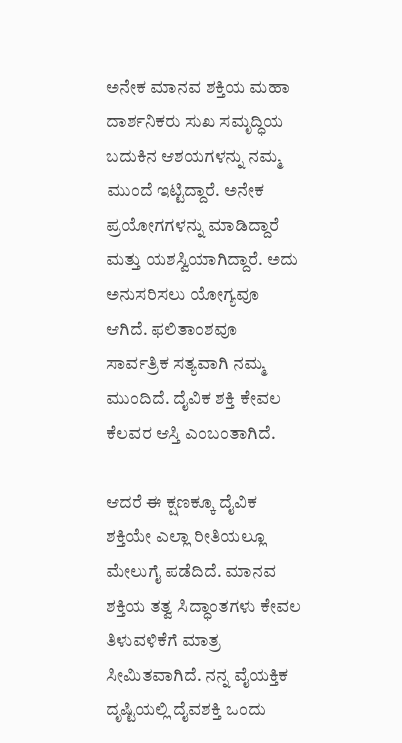ಅನೇಕ ಮಾನವ ಶಕ್ತಿಯ ಮಹಾ ದಾರ್ಶನಿಕರು ಸುಖ ಸಮೃದ್ಧಿಯ ಬದುಕಿನ ಆಶಯಗಳನ್ನು ನಮ್ಮ ಮುಂದೆ ಇಟ್ಟಿದ್ದಾರೆ. ಅನೇಕ ಪ್ರಯೋಗಗಳನ್ನು ಮಾಡಿದ್ದಾರೆ ಮತ್ತು ಯಶಸ್ವಿಯಾಗಿದ್ದಾರೆ. ಅದು ಅನುಸರಿಸಲು ಯೋಗ್ಯವೂ ಆಗಿದೆ. ಫಲಿತಾಂಶವೂ ಸಾರ್ವತ್ರಿಕ ಸತ್ಯವಾಗಿ ನಮ್ಮ ಮುಂದಿದೆ. ದೈವಿಕ ಶಕ್ತಿ ಕೇವಲ ಕೆಲವರ ಆಸ್ತಿ ಎಂಬಂತಾಗಿದೆ.

ಆದರೆ ಈ ಕ್ಷಣಕ್ಕೂ ದೈವಿಕ ಶಕ್ತಿಯೇ ಎಲ್ಲಾ ರೀತಿಯಲ್ಲೂ ಮೇಲುಗೈ ಪಡೆದಿದೆ. ಮಾನವ ಶಕ್ತಿಯ ತತ್ವ ಸಿದ್ಧಾಂತಗಳು ಕೇವಲ ತಿಳುವಳಿಕೆಗೆ ಮಾತ್ರ ಸೀಮಿತವಾಗಿದೆ. ನನ್ನ ವೈಯಕ್ತಿಕ ದೃಷ್ಟಿಯಲ್ಲಿ ದೈವಶಕ್ತಿ ಒಂದು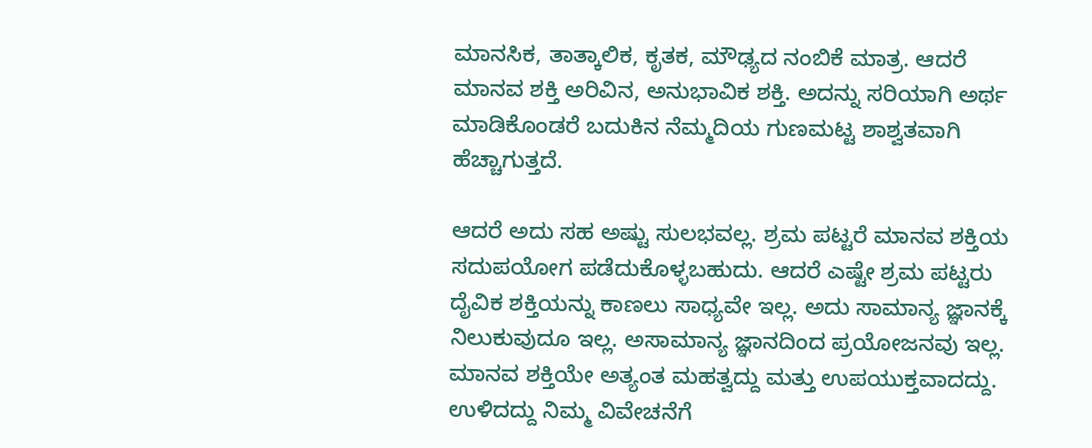ಮಾನಸಿಕ, ತಾತ್ಕಾಲಿಕ, ಕೃತಕ, ಮೌಢ್ಯದ ನಂಬಿಕೆ ಮಾತ್ರ. ಆದರೆ ಮಾನವ ಶಕ್ತಿ ಅರಿವಿನ, ಅನುಭಾವಿಕ ಶಕ್ತಿ. ಅದನ್ನು ಸರಿಯಾಗಿ ಅರ್ಥ ಮಾಡಿಕೊಂಡರೆ ಬದುಕಿನ ನೆಮ್ಮದಿಯ ಗುಣಮಟ್ಟ ಶಾಶ್ವತವಾಗಿ ಹೆಚ್ಚಾಗುತ್ತದೆ.

ಆದರೆ ಅದು ಸಹ ಅಷ್ಟು ಸುಲಭವಲ್ಲ. ಶ್ರಮ ಪಟ್ಟರೆ ಮಾನವ ಶಕ್ತಿಯ ಸದುಪಯೋಗ ಪಡೆದುಕೊಳ್ಳಬಹುದು. ಆದರೆ ಎಷ್ಟೇ ಶ್ರಮ ಪಟ್ಟರು ದೈವಿಕ ಶಕ್ತಿಯನ್ನು ಕಾಣಲು ಸಾಧ್ಯವೇ ಇಲ್ಲ. ಅದು ಸಾಮಾನ್ಯ ಜ್ಞಾನಕ್ಕೆ ನಿಲುಕುವುದೂ ಇಲ್ಲ. ಅಸಾಮಾನ್ಯ ಜ್ಞಾನದಿಂದ ಪ್ರಯೋಜನವು ಇಲ್ಲ. ಮಾನವ ಶಕ್ತಿಯೇ ಅತ್ಯಂತ ಮಹತ್ವದ್ದು ಮತ್ತು ಉಪಯುಕ್ತವಾದದ್ದು. ಉಳಿದದ್ದು ನಿಮ್ಮ ವಿವೇಚನೆಗೆ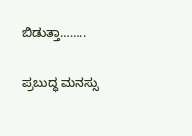ಬಿಡುತ್ತಾ……..

ಪ್ರಬುದ್ಧ ಮನಸ್ಸು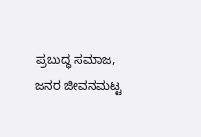ಪ್ರಬುದ್ಧ ಸಮಾಜ,
ಜನರ ಜೀವನಮಟ್ಟ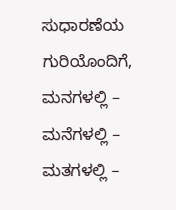ಸುಧಾರಣೆಯ ಗುರಿಯೊಂದಿಗೆ,
ಮನಗಳಲ್ಲಿ – ಮನೆಗಳಲ್ಲಿ – ಮತಗಳಲ್ಲಿ –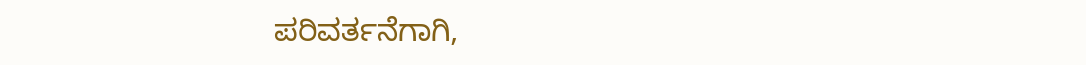ಪರಿವರ್ತನೆಗಾಗಿ,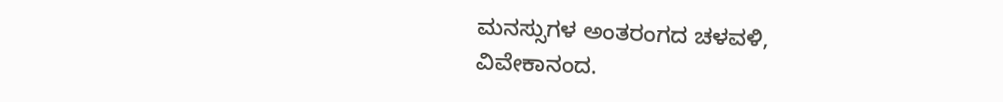ಮನಸ್ಸುಗಳ ಅಂತರಂಗದ ಚಳವಳಿ,
ವಿವೇಕಾನಂದ.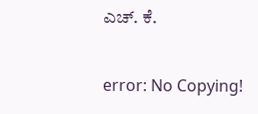ಎಚ್. ಕೆ.

error: No Copying!